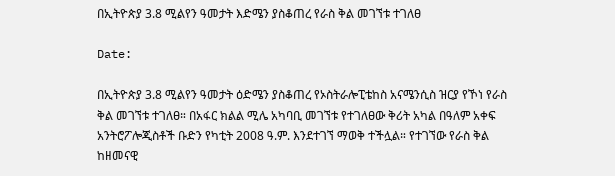በኢትዮጵያ 3.8 ሚልየን ዓመታት እድሜን ያስቆጠረ የራስ ቅል መገኘቱ ተገለፀ

Date:

በኢትዮጵያ 3.8 ሚልየን ዓመታት ዕድሜን ያስቆጠረ የኦስትራሎፒቴከስ አናሜንሲስ ዝርያ የኾነ የራስ ቅል መገኘቱ ተገለፀ። በአፋር ክልል ሚሌ አካባቢ መገኘቱ የተገለፀው ቅሪት አካል በዓለም አቀፍ አንትሮፖሎጂስቶች ቡድን የካቲት 2008 ዓ.ም. እንደተገኘ ማወቅ ተችሏል። የተገኘው የራስ ቅል ከዘመናዊ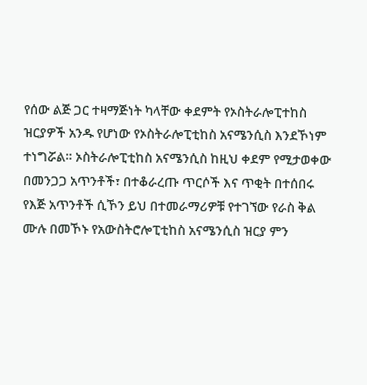የሰው ልጅ ጋር ተዛማጅነት ካላቸው ቀደምት የኦስትራሎፒተከስ ዝርያዎች አንዱ የሆነው የኦስትራሎፒቲከስ አናሜንሲስ እንደኾነም ተነግሯል። ኦስትራሎፒቲከስ አናሜንሲስ ከዚህ ቀደም የሚታወቀው በመንጋጋ አጥንቶች፣ በተቆራረጡ ጥርሶች እና ጥቂት በተሰበሩ የእጅ አጥንቶች ሲኾን ይህ በተመራማሪዎቹ የተገኘው የራስ ቅል ሙሉ በመኾኑ የአውስትሮሎፒቲከስ አናሜንሲስ ዝርያ ምን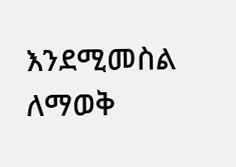እንደሚመስል ለማወቅ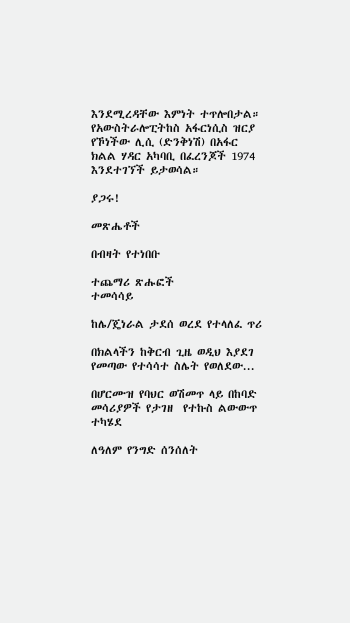እንደሚረዳቸው እምነት ተጥሎበታል። የአውስትራሎፒትከስ አፋርነሲስ ዝርያ የኾነችው ሊሲ (ድንቅነሽ) በአፋር ክልል ሃዳር አካባቢ በፈረንጆች 1974 እንደተገኘች ይታወሳል።

ያጋሩ!

መጽሔቶች

በብዛት የተነበቡ

ተጨማሪ ጽሑፎች
ተመሳሳይ

ከሌ/ጄነራል ታደሰ ወረደ የተላለፈ ጥሪ

በክልላችን ከቅርብ ጊዜ ወዲህ እያደገ የመጣው የተሳሳተ ስሌት የወለደው...

በሆርሙዝ የባህር ወሽመጥ ላይ በከባድ መሳሪያዎች የታገዘ  የተኩስ ልውውጥ ተካሄደ

ለዓለም የንግድ ሰንሰለት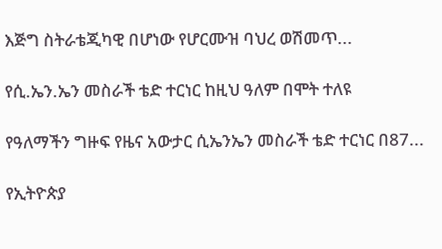እጅግ ስትራቴጂካዊ በሆነው የሆርሙዝ ባህረ ወሽመጥ...

የሲ.ኤን.ኤን መስራች ቴድ ተርነር ከዚህ ዓለም በሞት ተለዩ

የዓለማችን ግዙፍ የዜና አውታር ሲኤንኤን መስራች ቴድ ተርነር በ87...

የኢትዮጵያ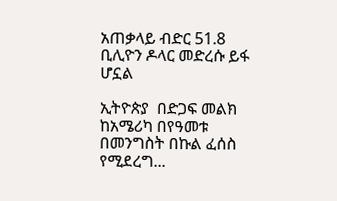አጠቃላይ ብድር 51.8 ቢሊዮን ዶላር መድረሱ ይፋ ሆኗል

ኢትዮጵያ  በድጋፍ መልክ ከአሜሪካ በየዓመቱ  በመንግስት በኩል ፈሰስ የሚደረግ...